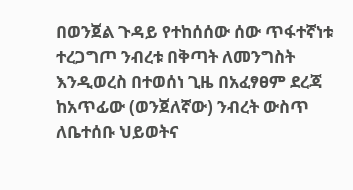በወንጀል ጉዳይ የተከሰሰው ሰው ጥፋተኛነቱ ተረጋግጦ ንብረቱ በቅጣት ለመንግስት እንዲወረስ በተወሰነ ጊዜ በአፈፃፀም ደረጃ ከአጥፊው (ወንጀለኛው) ንብረት ውስጥ ለቤተሰቡ ህይወትና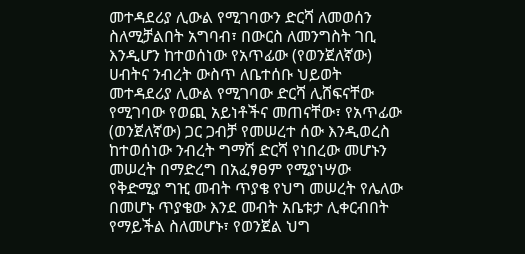መተዳደሪያ ሊውል የሚገባውን ድርሻ ለመወሰን ስለሚቻልበት አግባብ፣ በውርስ ለመንግስት ገቢ እንዲሆን ከተወሰነው የአጥፊው (የወንጀለኛው) ሀብትና ንብረት ውስጥ ለቤተሰቡ ህይወት መተዳደሪያ ሊውል የሚገባው ድርሻ ሊሸፍናቸው የሚገባው የወጪ አይነቶችና መጠናቸው፣ የአጥፊው (ወንጀለኛው) ጋር ጋብቻ የመሠረተ ሰው እንዲወረስ ከተወሰነው ንብረት ግማሽ ድርሻ የነበረው መሆኑን መሠረት በማድረግ በአፈፃፀም የሚያነሣው የቅድሚያ ግዢ መብት ጥያቄ የህግ መሠረት የሌለው በመሆኑ ጥያቄው እንደ መብት አቤቱታ ሊቀርብበት የማይችል ስለመሆኑ፣ የወንጀል ህግ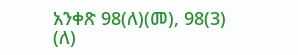አንቀጽ 98(ለ)(መ), 98(3) (ለ)